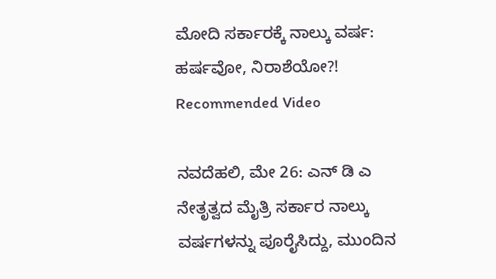ಮೋದಿ ಸರ್ಕಾರಕ್ಕೆ ನಾಲ್ಕು ವರ್ಷ: ಹರ್ಷವೋ, ನಿರಾಶೆಯೋ?!
Recommended Video

ನವದೆಹಲಿ, ಮೇ 26: ಎನ್ ಡಿ ಎ ನೇತೃತ್ವದ ಮೈತ್ರಿ ಸರ್ಕಾರ ನಾಲ್ಕು ವರ್ಷಗಳನ್ನು ಪೂರೈಸಿದ್ದು, ಮುಂದಿನ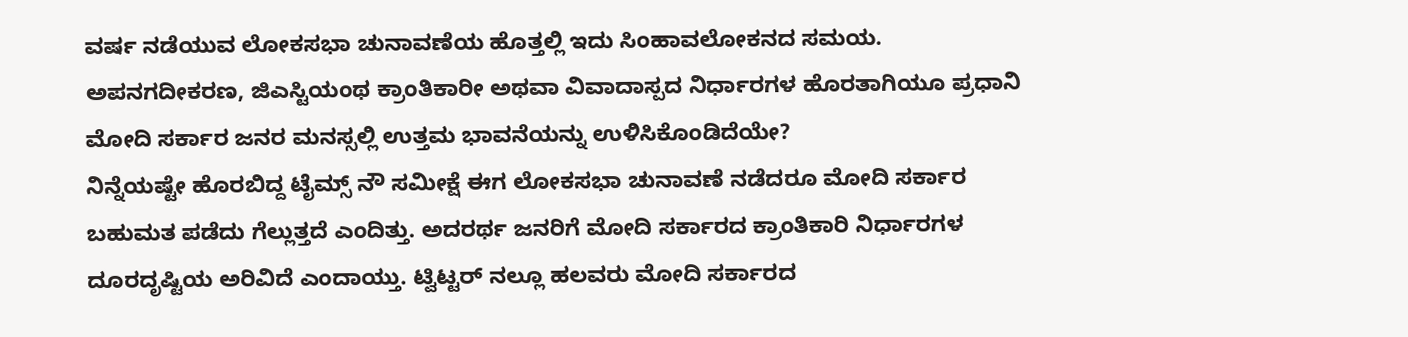ವರ್ಷ ನಡೆಯುವ ಲೋಕಸಭಾ ಚುನಾವಣೆಯ ಹೊತ್ತಲ್ಲಿ ಇದು ಸಿಂಹಾವಲೋಕನದ ಸಮಯ.
ಅಪನಗದೀಕರಣ, ಜಿಎಸ್ಟಿಯಂಥ ಕ್ರಾಂತಿಕಾರೀ ಅಥವಾ ವಿವಾದಾಸ್ಪದ ನಿರ್ಧಾರಗಳ ಹೊರತಾಗಿಯೂ ಪ್ರಧಾನಿ ಮೋದಿ ಸರ್ಕಾರ ಜನರ ಮನಸ್ಸಲ್ಲಿ ಉತ್ತಮ ಭಾವನೆಯನ್ನು ಉಳಿಸಿಕೊಂಡಿದೆಯೇ?
ನಿನ್ನೆಯಷ್ಟೇ ಹೊರಬಿದ್ದ ಟೈಮ್ಸ್ ನೌ ಸಮೀಕ್ಷೆ ಈಗ ಲೋಕಸಭಾ ಚುನಾವಣೆ ನಡೆದರೂ ಮೋದಿ ಸರ್ಕಾರ ಬಹುಮತ ಪಡೆದು ಗೆಲ್ಲುತ್ತದೆ ಎಂದಿತ್ತು. ಅದರರ್ಥ ಜನರಿಗೆ ಮೋದಿ ಸರ್ಕಾರದ ಕ್ರಾಂತಿಕಾರಿ ನಿರ್ಧಾರಗಳ ದೂರದೃಷ್ಟಿಯ ಅರಿವಿದೆ ಎಂದಾಯ್ತು. ಟ್ವಿಟ್ಟರ್ ನಲ್ಲೂ ಹಲವರು ಮೋದಿ ಸರ್ಕಾರದ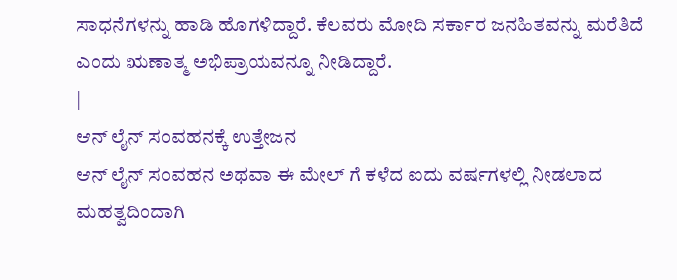ಸಾಧನೆಗಳನ್ನು ಹಾಡಿ ಹೊಗಳಿದ್ದಾರೆ. ಕೆಲವರು ಮೋದಿ ಸರ್ಕಾರ ಜನಹಿತವನ್ನು ಮರೆತಿದೆ ಎಂದು ಋಣಾತ್ಮ ಅಭಿಪ್ರಾಯವನ್ನೂ ನೀಡಿದ್ದಾರೆ.
|
ಆನ್ ಲೈನ್ ಸಂವಹನಕ್ಕೆ ಉತ್ತೇಜನ
ಆನ್ ಲೈನ್ ಸಂವಹನ ಅಥವಾ ಈ ಮೇಲ್ ಗೆ ಕಳೆದ ಐದು ವರ್ಷಗಳಲ್ಲಿ ನೀಡಲಾದ ಮಹತ್ವದಿಂದಾಗಿ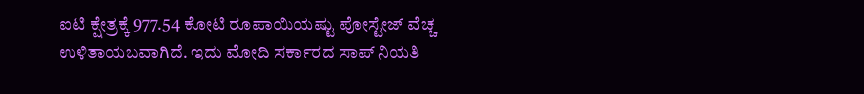ಐಟಿ ಕ್ಷೇತ್ರಕ್ಕೆ 977.54 ಕೋಟಿ ರೂಪಾಯಿಯಷ್ಟು ಪೋಸ್ಟೇಜ್ ವೆಚ್ಚ ಉಳಿತಾಯಬವಾಗಿದೆ. ಇದು ಮೋದಿ ಸರ್ಕಾರದ ಸಾಪ್ ನಿಯತಿ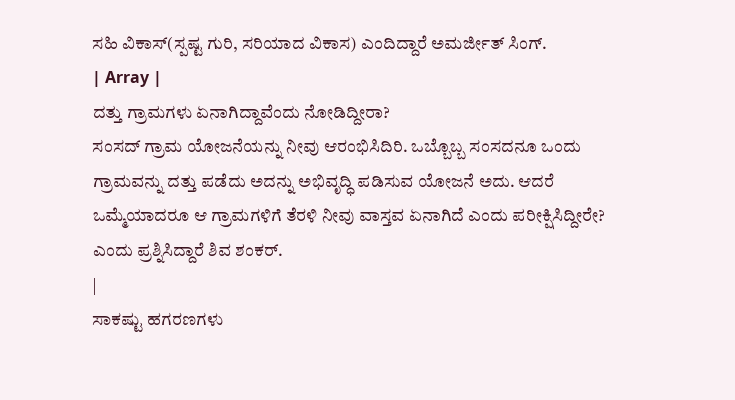ಸಹಿ ವಿಕಾಸ್(ಸ್ಪಷ್ಟ ಗುರಿ, ಸರಿಯಾದ ವಿಕಾಸ) ಎಂದಿದ್ದಾರೆ ಅಮರ್ಜೀತ್ ಸಿಂಗ್.
| Array |
ದತ್ತು ಗ್ರಾಮಗಳು ಏನಾಗಿದ್ದಾವೆಂದು ನೋಡಿದ್ದೀರಾ?
ಸಂಸದ್ ಗ್ರಾಮ ಯೋಜನೆಯನ್ನು ನೀವು ಆರಂಭಿಸಿದಿರಿ. ಒಬ್ಬೊಬ್ಬ ಸಂಸದನೂ ಒಂದು ಗ್ರಾಮವನ್ನು ದತ್ತು ಪಡೆದು ಅದನ್ನು ಅಭಿವೃದ್ಧಿ ಪಡಿಸುವ ಯೋಜನೆ ಅದು. ಆದರೆ ಒಮ್ಮೆಯಾದರೂ ಆ ಗ್ರಾಮಗಳಿಗೆ ತೆರಳಿ ನೀವು ವಾಸ್ತವ ಏನಾಗಿದೆ ಎಂದು ಪರೀಕ್ಷಿಸಿದ್ದೀರೇ? ಎಂದು ಪ್ರಶ್ನಿಸಿದ್ದಾರೆ ಶಿವ ಶಂಕರ್.
|
ಸಾಕಷ್ಟು ಹಗರಣಗಳು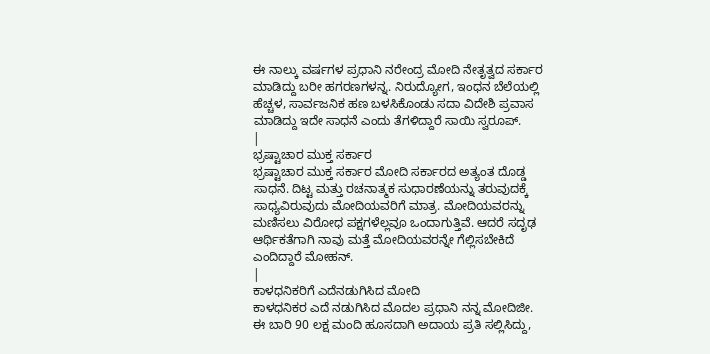ಈ ನಾಲ್ಕು ವರ್ಷಗಳ ಪ್ರಧಾನಿ ನರೇಂದ್ರ ಮೋದಿ ನೇತೃತ್ವದ ಸರ್ಕಾರ ಮಾಡಿದ್ದು ಬರೀ ಹಗರಣಗಳನ್ನ. ನಿರುದ್ಯೋಗ, ಇಂಧನ ಬೆಲೆಯಲ್ಲಿ ಹೆಚ್ಚಳ, ಸಾರ್ವಜನಿಕ ಹಣ ಬಳಸಿಕೊಂಡು ಸದಾ ವಿದೇಶಿ ಪ್ರವಾಸ ಮಾಡಿದ್ದು ಇದೇ ಸಾಧನೆ ಎಂದು ತೆಗಳಿದ್ದಾರೆ ಸಾಯಿ ಸ್ವರೂಪ್.
|
ಭ್ರಷ್ಟಾಚಾರ ಮುಕ್ತ ಸರ್ಕಾರ
ಭ್ರಷ್ಟಾಚಾರ ಮುಕ್ತ ಸರ್ಕಾರ ಮೋದಿ ಸರ್ಕಾರದ ಅತ್ಯಂತ ದೊಡ್ಡ ಸಾಧನೆ. ದಿಟ್ಟ ಮತ್ತು ರಚನಾತ್ಮಕ ಸುಧಾರಣೆಯನ್ನು ತರುವುದಕ್ಕೆ ಸಾಧ್ಯವಿರುವುದು ಮೋದಿಯವರಿಗೆ ಮಾತ್ರ. ಮೋದಿಯವರನ್ನು ಮಣಿಸಲು ವಿರೋಧ ಪಕ್ಷಗಳೆಲ್ಲವೂ ಒಂದಾಗುತ್ತಿವೆ. ಆದರೆ ಸದೃಢ ಆರ್ಥಿಕತೆಗಾಗಿ ನಾವು ಮತ್ತೆ ಮೋದಿಯವರನ್ನೇ ಗೆಲ್ಲಿಸಬೇಕಿದೆ ಎಂದಿದ್ದಾರೆ ಮೋಹನ್.
|
ಕಾಳಧನಿಕರಿಗೆ ಎದೆನಡುಗಿಸಿದ ಮೋದಿ
ಕಾಳಧನಿಕರ ಎದೆ ನಡುಗಿಸಿದ ಮೊದಲ ಪ್ರಧಾನಿ ನನ್ನ ಮೋದಿಜೀ. ಈ ಬಾರಿ 90 ಲಕ್ಷ ಮಂದಿ ಹೂಸದಾಗಿ ಅದಾಯ ಪ್ರತಿ ಸಲ್ಲಿಸಿದ್ದು,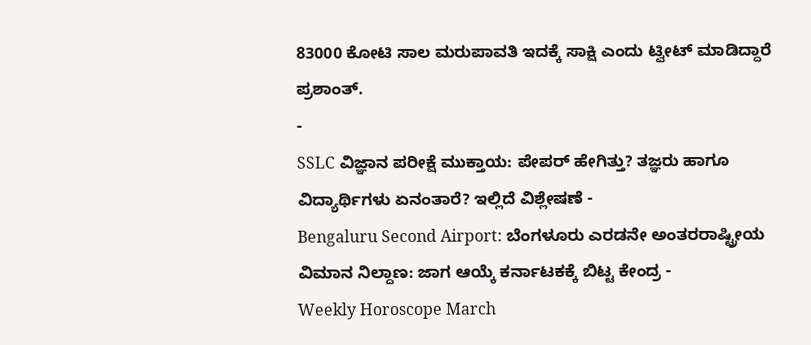83000 ಕೋಟಿ ಸಾಲ ಮರುಪಾವತಿ ಇದಕ್ಕೆ ಸಾಕ್ಷಿ ಎಂದು ಟ್ವೀಟ್ ಮಾಡಿದ್ದಾರೆ ಪ್ರಶಾಂತ್.
-
SSLC ವಿಜ್ಞಾನ ಪರೀಕ್ಷೆ ಮುಕ್ತಾಯ: ಪೇಪರ್ ಹೇಗಿತ್ತು? ತಜ್ಞರು ಹಾಗೂ ವಿದ್ಯಾರ್ಥಿಗಳು ಏನಂತಾರೆ? ಇಲ್ಲಿದೆ ವಿಶ್ಲೇಷಣೆ -
Bengaluru Second Airport: ಬೆಂಗಳೂರು ಎರಡನೇ ಅಂತರರಾಷ್ಟ್ರೀಯ ವಿಮಾನ ನಿಲ್ದಾಣ: ಜಾಗ ಆಯ್ಕೆ ಕರ್ನಾಟಕಕ್ಕೆ ಬಿಟ್ಟ ಕೇಂದ್ರ -
Weekly Horoscope March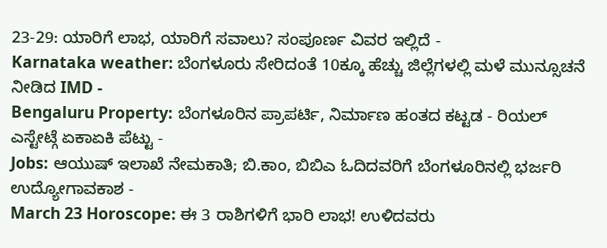23-29: ಯಾರಿಗೆ ಲಾಭ, ಯಾರಿಗೆ ಸವಾಲು? ಸಂಪೂರ್ಣ ವಿವರ ಇಲ್ಲಿದೆ -
Karnataka weather: ಬೆಂಗಳೂರು ಸೇರಿದಂತೆ 10ಕ್ಕೂ ಹೆಚ್ಚು ಜಿಲ್ಲೆಗಳಲ್ಲಿ ಮಳೆ ಮುನ್ಸೂಚನೆ ನೀಡಿದ IMD -
Bengaluru Property: ಬೆಂಗಳೂರಿನ ಪ್ರಾಪರ್ಟಿ, ನಿರ್ಮಾಣ ಹಂತದ ಕಟ್ಟಡ - ರಿಯಲ್ ಎಸ್ಟೇಟ್ಗೆ ಏಕಾಏಕಿ ಪೆಟ್ಟು -
Jobs: ಆಯುಷ್ ಇಲಾಖೆ ನೇಮಕಾತಿ; ಬಿ.ಕಾಂ, ಬಿಬಿಎ ಓದಿದವರಿಗೆ ಬೆಂಗಳೂರಿನಲ್ಲಿ ಭರ್ಜರಿ ಉದ್ಯೋಗಾವಕಾಶ -
March 23 Horoscope: ಈ 3 ರಾಶಿಗಳಿಗೆ ಭಾರಿ ಲಾಭ! ಉಳಿದವರು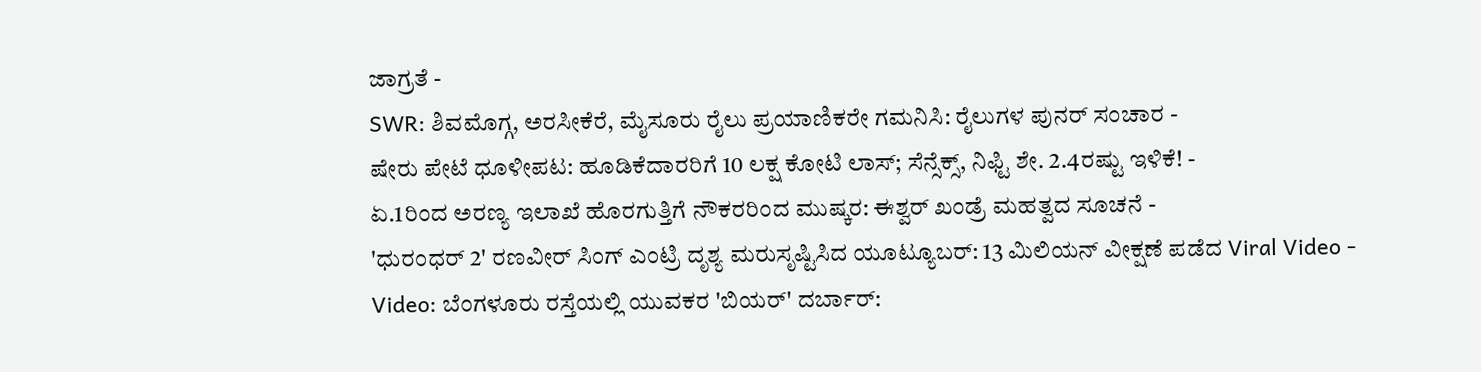ಜಾಗ್ರತೆ -
SWR: ಶಿವಮೊಗ್ಗ, ಅರಸೀಕೆರೆ, ಮೈಸೂರು ರೈಲು ಪ್ರಯಾಣಿಕರೇ ಗಮನಿಸಿ: ರೈಲುಗಳ ಪುನರ್ ಸಂಚಾರ -
ಷೇರು ಪೇಟೆ ಧೂಳೀಪಟ: ಹೂಡಿಕೆದಾರರಿಗೆ 10 ಲಕ್ಷ ಕೋಟಿ ಲಾಸ್; ಸೆನ್ಸೆಕ್ಸ್, ನಿಫ್ಟಿ ಶೇ. 2.4ರಷ್ಟು ಇಳಿಕೆ! -
ಏ.1ರಿಂದ ಅರಣ್ಯ ಇಲಾಖೆ ಹೊರಗುತ್ತಿಗೆ ನೌಕರರಿಂದ ಮುಷ್ಕರ: ಈಶ್ವರ್ ಖಂಡ್ರೆ ಮಹತ್ವದ ಸೂಚನೆ -
'ಧುರಂಧರ್ 2' ರಣವೀರ್ ಸಿಂಗ್ ಎಂಟ್ರಿ ದೃಶ್ಯ ಮರುಸೃಷ್ಟಿಸಿದ ಯೂಟ್ಯೂಬರ್: 13 ಮಿಲಿಯನ್ ವೀಕ್ಷಣೆ ಪಡೆದ Viral Video -
Video: ಬೆಂಗಳೂರು ರಸ್ತೆಯಲ್ಲಿ ಯುವಕರ 'ಬಿಯರ್' ದರ್ಬಾರ್: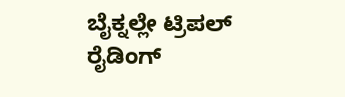ಬೈಕ್ನಲ್ಲೇ ಟ್ರಿಪಲ್ ರೈಡಿಂಗ್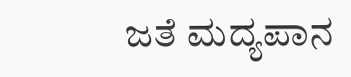ಜತೆ ಮದ್ಯಪಾನ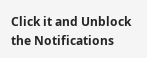Click it and Unblock the Notifications